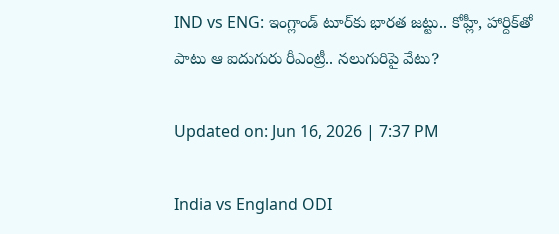IND vs ENG: ఇంగ్లాండ్ టూర్‌కు భారత జట్టు.. కోహ్లీ, హార్దిక్‌తో పాటు ఆ ఐదుగురు రీఎంట్రీ.. నలుగురిపై వేటు?

Updated on: Jun 16, 2026 | 7:37 PM

India vs England ODI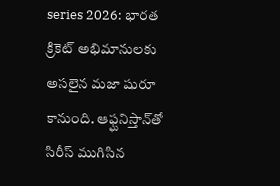series 2026: భారత క్రికెట్ అభిమానులకు అసలైన మజా షురూ కానుంది. ఆఫ్ఘనిస్తాన్‌తో సిరీస్ ముగిసిన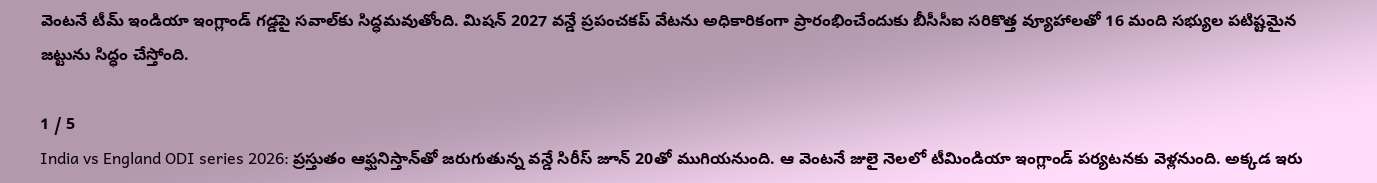వెంటనే టీమ్ ఇండియా ఇంగ్లాండ్ గడ్డపై సవాల్‌కు సిద్ధమవుతోంది. మిషన్ 2027 వన్డే ప్రపంచకప్ వేటను అధికారికంగా ప్రారంభించేందుకు బీసీసీఐ సరికొత్త వ్యూహాలతో 16 మంది సభ్యుల పటిష్టమైన జట్టును సిద్ధం చేస్తోంది.

1 / 5
India vs England ODI series 2026: ప్రస్తుతం ఆఫ్ఘనిస్తాన్‌తో జరుగుతున్న వన్డే సిరీస్ జూన్ 20తో ముగియనుంది. ఆ వెంటనే జులై నెలలో టీమిండియా ఇంగ్లాండ్ పర్యటనకు వెళ్లనుంది. అక్కడ ఇరు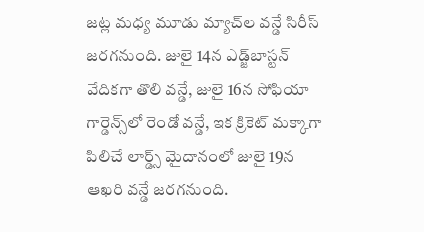జట్ల మధ్య మూడు మ్యాచ్‌ల వన్డే సిరీస్ జరగనుంది. జులై 14న ఎడ్జ్‌బాస్టన్ వేదికగా తొలి వన్డే, జులై 16న సోఫియా గార్డెన్స్‌లో రెండో వన్డే, ఇక క్రికెట్ మక్కాగా పిలిచే లార్డ్స్ మైదానంలో జులై 19న ఆఖరి వన్డే జరగనుంది.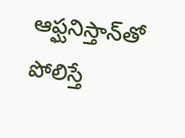ఆఫ్ఘనిస్తాన్‌తో పోలిస్తే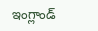ఇంగ్లాండ్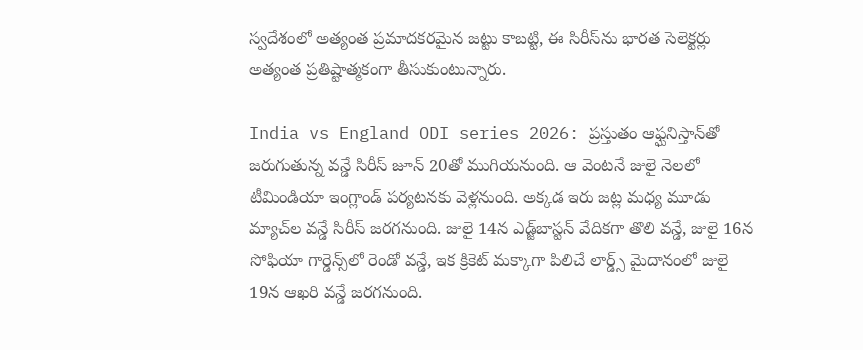స్వదేశంలో అత్యంత ప్రమాదకరమైన జట్టు కాబట్టి, ఈ సిరీస్‌ను భారత సెలెక్టర్లు అత్యంత ప్రతిష్టాత్మకంగా తీసుకుంటున్నారు.

India vs England ODI series 2026: ప్రస్తుతం ఆఫ్ఘనిస్తాన్‌తో జరుగుతున్న వన్డే సిరీస్ జూన్ 20తో ముగియనుంది. ఆ వెంటనే జులై నెలలో టీమిండియా ఇంగ్లాండ్ పర్యటనకు వెళ్లనుంది. అక్కడ ఇరు జట్ల మధ్య మూడు మ్యాచ్‌ల వన్డే సిరీస్ జరగనుంది. జులై 14న ఎడ్జ్‌బాస్టన్ వేదికగా తొలి వన్డే, జులై 16న సోఫియా గార్డెన్స్‌లో రెండో వన్డే, ఇక క్రికెట్ మక్కాగా పిలిచే లార్డ్స్ మైదానంలో జులై 19న ఆఖరి వన్డే జరగనుంది.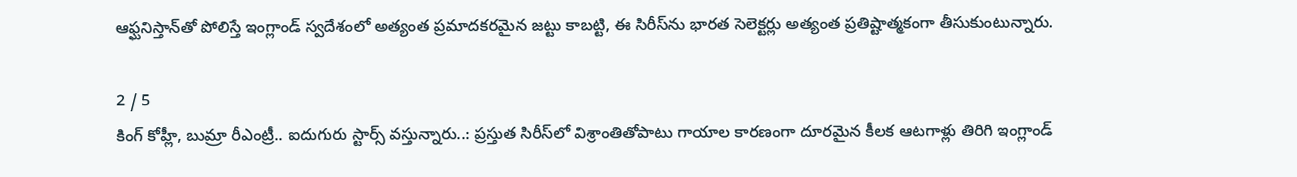ఆఫ్ఘనిస్తాన్‌తో పోలిస్తే ఇంగ్లాండ్ స్వదేశంలో అత్యంత ప్రమాదకరమైన జట్టు కాబట్టి, ఈ సిరీస్‌ను భారత సెలెక్టర్లు అత్యంత ప్రతిష్టాత్మకంగా తీసుకుంటున్నారు.

2 / 5
కింగ్ కోహ్లీ, బుమ్రా రీఎంట్రీ.. ఐదుగురు స్టార్స్ వస్తున్నారు..: ప్రస్తుత సిరీస్‌లో విశ్రాంతితోపాటు గాయాల కారణంగా దూరమైన కీలక ఆటగాళ్లు తిరిగి ఇంగ్లాండ్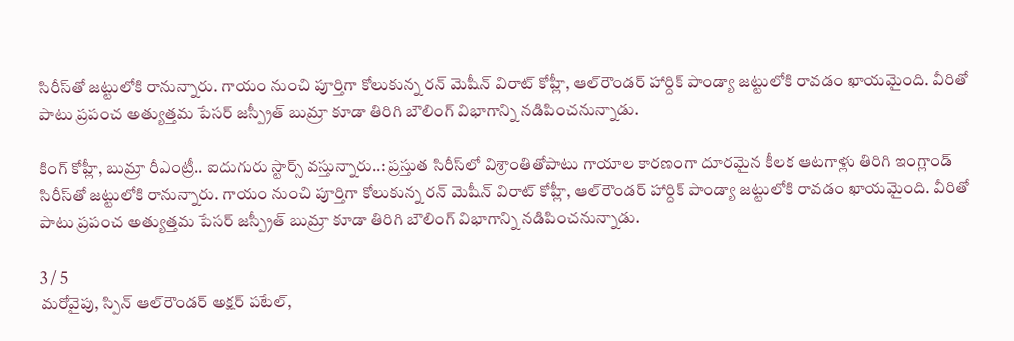సిరీస్‌తో జట్టులోకి రానున్నారు. గాయం నుంచి పూర్తిగా కోలుకున్న రన్ మెషీన్ విరాట్ కోహ్లీ, ఆల్‌రౌండర్ హార్దిక్ పాండ్యా జట్టులోకి రావడం ఖాయమైంది. వీరితో పాటు ప్రపంచ అత్యుత్తమ పేసర్ జస్ప్రీత్ బుమ్రా కూడా తిరిగి బౌలింగ్ విభాగాన్ని నడిపించనున్నాడు.

కింగ్ కోహ్లీ, బుమ్రా రీఎంట్రీ.. ఐదుగురు స్టార్స్ వస్తున్నారు..: ప్రస్తుత సిరీస్‌లో విశ్రాంతితోపాటు గాయాల కారణంగా దూరమైన కీలక ఆటగాళ్లు తిరిగి ఇంగ్లాండ్ సిరీస్‌తో జట్టులోకి రానున్నారు. గాయం నుంచి పూర్తిగా కోలుకున్న రన్ మెషీన్ విరాట్ కోహ్లీ, ఆల్‌రౌండర్ హార్దిక్ పాండ్యా జట్టులోకి రావడం ఖాయమైంది. వీరితో పాటు ప్రపంచ అత్యుత్తమ పేసర్ జస్ప్రీత్ బుమ్రా కూడా తిరిగి బౌలింగ్ విభాగాన్ని నడిపించనున్నాడు.

3 / 5
మరోవైపు, స్పిన్ ఆల్‌రౌండర్ అక్షర్ పటేల్,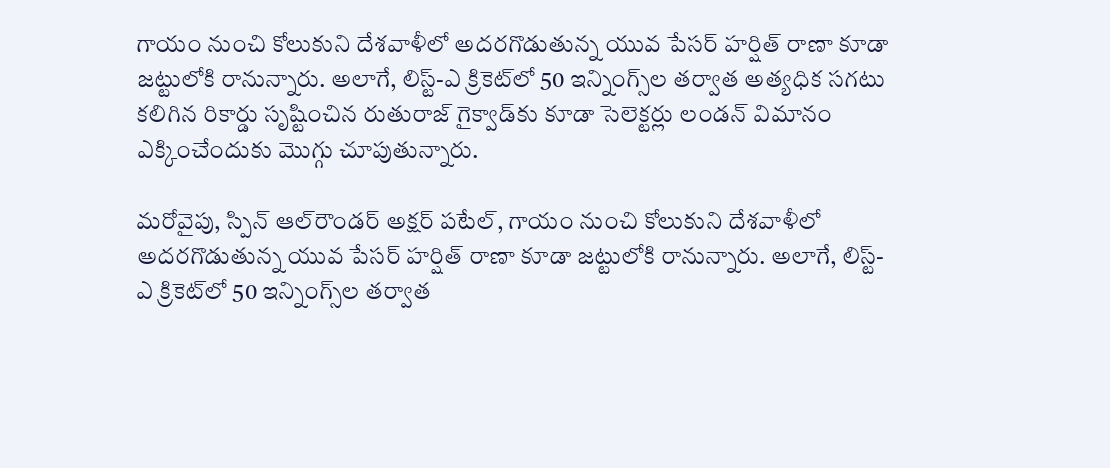గాయం నుంచి కోలుకుని దేశవాళీలో అదరగొడుతున్న యువ పేసర్ హర్షిత్ రాణా కూడా జట్టులోకి రానున్నారు. అలాగే, లిస్ట్-ఎ క్రికెట్‌లో 50 ఇన్నింగ్స్‌ల తర్వాత అత్యధిక సగటు కలిగిన రికార్డు సృష్టించిన రుతురాజ్ గైక్వాడ్‌కు కూడా సెలెక్టర్లు లండన్ విమానం ఎక్కించేందుకు మొగ్గు చూపుతున్నారు.

మరోవైపు, స్పిన్ ఆల్‌రౌండర్ అక్షర్ పటేల్, గాయం నుంచి కోలుకుని దేశవాళీలో అదరగొడుతున్న యువ పేసర్ హర్షిత్ రాణా కూడా జట్టులోకి రానున్నారు. అలాగే, లిస్ట్-ఎ క్రికెట్‌లో 50 ఇన్నింగ్స్‌ల తర్వాత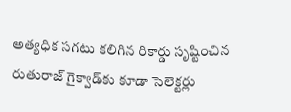అత్యధిక సగటు కలిగిన రికార్డు సృష్టించిన రుతురాజ్ గైక్వాడ్‌కు కూడా సెలెక్టర్లు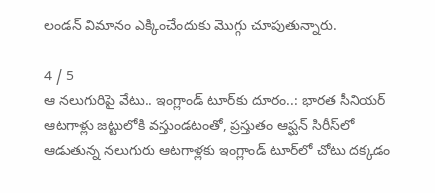లండన్ విమానం ఎక్కించేందుకు మొగ్గు చూపుతున్నారు.

4 / 5
ఆ నలుగురిపై వేటు.. ఇంగ్లాండ్ టూర్‌కు దూరం..: భారత సీనియర్ ఆటగాళ్లు జట్టులోకి వస్తుండటంతో, ప్రస్తుతం ఆఫ్ఘన్ సిరీస్‌లో ఆడుతున్న నలుగురు ఆటగాళ్లకు ఇంగ్లాండ్ టూర్‌లో చోటు దక్కడం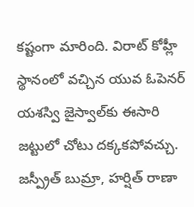కష్టంగా మారింది. విరాట్ కోహ్లీ స్థానంలో వచ్చిన యువ ఓపెనర్ యశస్వి జైస్వాల్‌కు ఈసారి జట్టులో చోటు దక్కకపోవచ్చు. జస్ప్రీత్ బుమ్రా, హర్షిత్ రాణా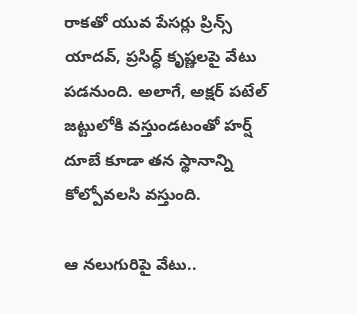రాకతో యువ పేసర్లు ప్రిన్స్ యాదవ్, ప్రసిద్ధ్ కృష్ణలపై వేటు పడనుంది. అలాగే, అక్షర్ పటేల్ జట్టులోకి వస్తుండటంతో హర్ష్ దూబే కూడా తన స్థానాన్ని కోల్పోవలసి వస్తుంది.

ఆ నలుగురిపై వేటు..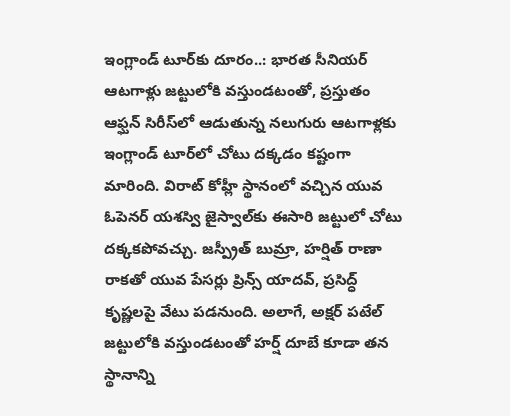ఇంగ్లాండ్ టూర్‌కు దూరం..: భారత సీనియర్ ఆటగాళ్లు జట్టులోకి వస్తుండటంతో, ప్రస్తుతం ఆఫ్ఘన్ సిరీస్‌లో ఆడుతున్న నలుగురు ఆటగాళ్లకు ఇంగ్లాండ్ టూర్‌లో చోటు దక్కడం కష్టంగా మారింది. విరాట్ కోహ్లీ స్థానంలో వచ్చిన యువ ఓపెనర్ యశస్వి జైస్వాల్‌కు ఈసారి జట్టులో చోటు దక్కకపోవచ్చు. జస్ప్రీత్ బుమ్రా, హర్షిత్ రాణా రాకతో యువ పేసర్లు ప్రిన్స్ యాదవ్, ప్రసిద్ధ్ కృష్ణలపై వేటు పడనుంది. అలాగే, అక్షర్ పటేల్ జట్టులోకి వస్తుండటంతో హర్ష్ దూబే కూడా తన స్థానాన్ని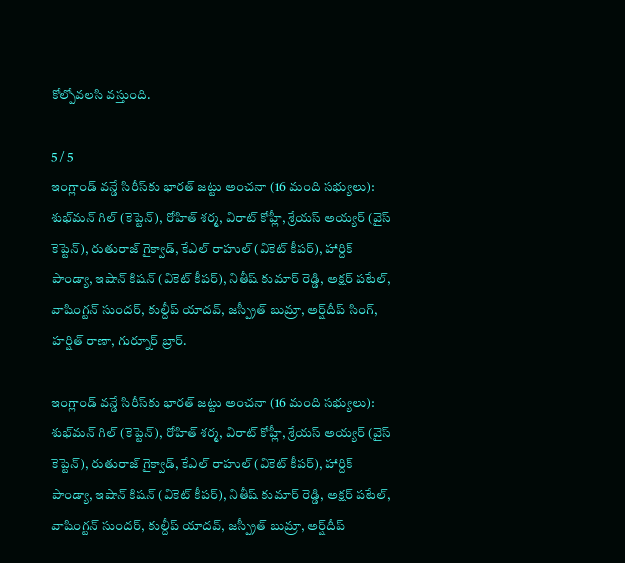కోల్పోవలసి వస్తుంది.

5 / 5
ఇంగ్లాండ్ వన్డే సిరీస్‌కు భారత్‌ జట్టు అంచనా (16 మంది సభ్యులు): శుభ్‌మన్ గిల్ (కెప్టెన్), రోహిత్ శర్మ, విరాట్ కోహ్లీ, శ్రేయస్ అయ్యర్ (వైస్ కెప్టెన్), రుతురాజ్ గైక్వాడ్, కేఎల్ రాహుల్ (వికెట్ కీపర్), హార్దిక్ పాండ్యా, ఇషాన్ కిషన్ (వికెట్ కీపర్), నితీష్ కుమార్ రెడ్డి, అక్షర్ పటేల్, వాషింగ్టన్ సుందర్, కుల్దీప్ యాదవ్, జస్ప్రీత్ బుమ్రా, అర్ష్‌దీప్ సింగ్, హర్షిత్ రాణా, గుర్నూర్ బ్రార్.

ఇంగ్లాండ్ వన్డే సిరీస్‌కు భారత్‌ జట్టు అంచనా (16 మంది సభ్యులు): శుభ్‌మన్ గిల్ (కెప్టెన్), రోహిత్ శర్మ, విరాట్ కోహ్లీ, శ్రేయస్ అయ్యర్ (వైస్ కెప్టెన్), రుతురాజ్ గైక్వాడ్, కేఎల్ రాహుల్ (వికెట్ కీపర్), హార్దిక్ పాండ్యా, ఇషాన్ కిషన్ (వికెట్ కీపర్), నితీష్ కుమార్ రెడ్డి, అక్షర్ పటేల్, వాషింగ్టన్ సుందర్, కుల్దీప్ యాదవ్, జస్ప్రీత్ బుమ్రా, అర్ష్‌దీప్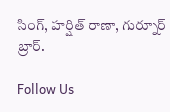సింగ్, హర్షిత్ రాణా, గుర్నూర్ బ్రార్.

Follow Us